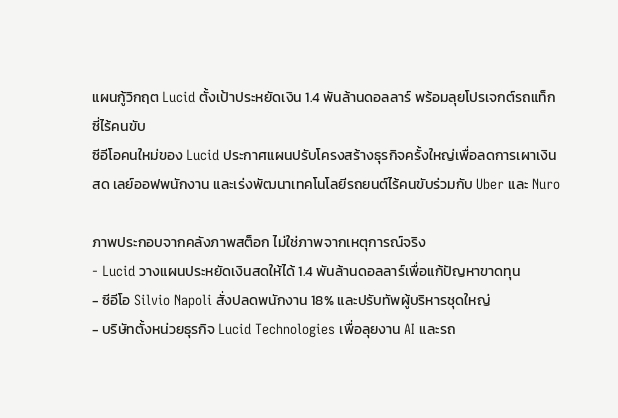แผนกู้วิกฤต Lucid ตั้งเป้าประหยัดเงิน 1.4 พันล้านดอลลาร์ พร้อมลุยโปรเจกต์รถแท็กซี่ไร้คนขับ
ซีอีโอคนใหม่ของ Lucid ประกาศแผนปรับโครงสร้างธุรกิจครั้งใหญ่เพื่อลดการเผาเงินสด เลย์ออฟพนักงาน และเร่งพัฒนาเทคโนโลยีรถยนต์ไร้คนขับร่วมกับ Uber และ Nuro

ภาพประกอบจากคลังภาพสต็อก ไม่ใช่ภาพจากเหตุการณ์จริง
- Lucid วางแผนประหยัดเงินสดให้ได้ 1.4 พันล้านดอลลาร์เพื่อแก้ปัญหาขาดทุน
- ซีอีโอ Silvio Napoli สั่งปลดพนักงาน 18% และปรับทัพผู้บริหารชุดใหญ่
- บริษัทตั้งหน่วยธุรกิจ Lucid Technologies เพื่อลุยงาน AI และรถ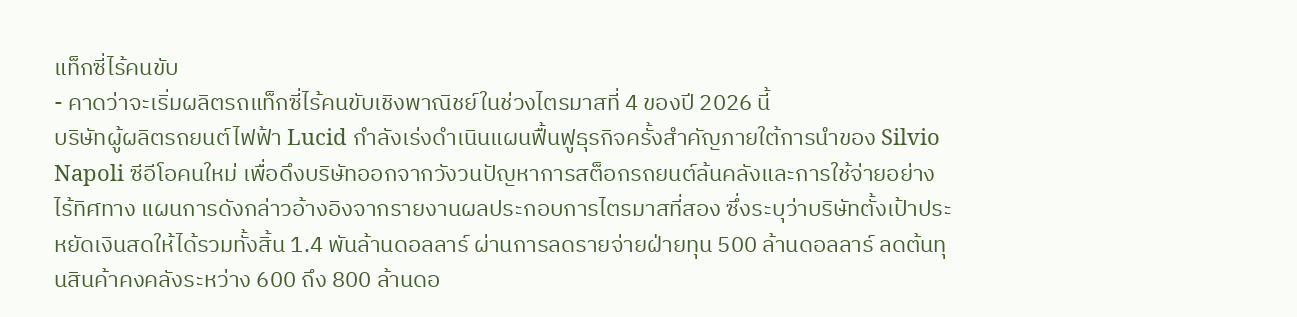แท็กซี่ไร้คนขับ
- คาดว่าจะเริ่มผลิตรถแท็กซี่ไร้คนขับเชิงพาณิชย์ในช่วงไตรมาสที่ 4 ของปี 2026 นี้
บริษัทผู้ผลิตรถยนต์ไฟฟ้า Lucid กำลังเร่งดำเนินแผนฟื้นฟูธุรกิจครั้งสำคัญภายใต้การนำของ Silvio Napoli ซีอีโอคนใหม่ เพื่อดึงบริษัทออกจากวังวนปัญหาการสต็อกรถยนต์ล้นคลังและการใช้จ่ายอย่างไร้ทิศทาง แผนการดังกล่าวอ้างอิงจากรายงานผลประกอบการไตรมาสที่สอง ซึ่งระบุว่าบริษัทตั้งเป้าประหยัดเงินสดให้ได้รวมทั้งสิ้น 1.4 พันล้านดอลลาร์ ผ่านการลดรายจ่ายฝ่ายทุน 500 ล้านดอลลาร์ ลดต้นทุนสินค้าคงคลังระหว่าง 600 ถึง 800 ล้านดอ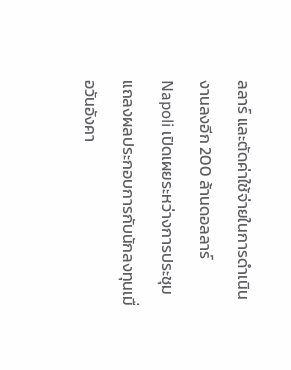ลลาร์ และตัดค่าใช้จ่ายในการดำเนินงานลงอีก 200 ล้านดอลลาร์
Napoli เปิดเผยระหว่างการประชุมแถลงผลประกอบการกับนักลงทุนเมื่อวันอังคา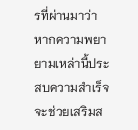รที่ผ่านมาว่า หากความพยายามเหล่านี้ประสบความสำเร็จ จะช่วยเสริมส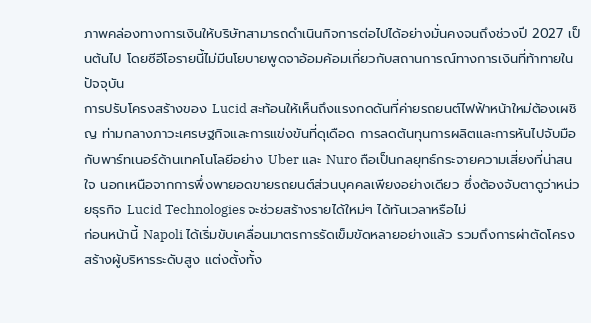ภาพคล่องทางการเงินให้บริษัทสามารถดำเนินกิจการต่อไปได้อย่างมั่นคงจนถึงช่วงปี 2027 เป็นต้นไป โดยซีอีโอรายนี้ไม่มีนโยบายพูดจาอ้อมค้อมเกี่ยวกับสถานการณ์ทางการเงินที่ท้าทายในปัจจุบัน
การปรับโครงสร้างของ Lucid สะท้อนให้เห็นถึงแรงกดดันที่ค่ายรถยนต์ไฟฟ้าหน้าใหม่ต้องเผชิญ ท่ามกลางภาวะเศรษฐกิจและการแข่งขันที่ดุเดือด การลดต้นทุนการผลิตและการหันไปจับมือกับพาร์ทเนอร์ด้านเทคโนโลยีอย่าง Uber และ Nuro ถือเป็นกลยุทธ์กระจายความเสี่ยงที่น่าสนใจ นอกเหนือจากการพึ่งพายอดขายรถยนต์ส่วนบุคคลเพียงอย่างเดียว ซึ่งต้องจับตาดูว่าหน่วยธุรกิจ Lucid Technologies จะช่วยสร้างรายได้ใหม่ๆ ได้ทันเวลาหรือไม่
ก่อนหน้านี้ Napoli ได้เริ่มขับเคลื่อนมาตรการรัดเข็มขัดหลายอย่างแล้ว รวมถึงการผ่าตัดโครงสร้างผู้บริหารระดับสูง แต่งตั้งทั้ง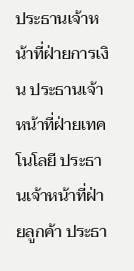ประธานเจ้าหน้าที่ฝ่ายการเงิน ประธานเจ้าหน้าที่ฝ่ายเทคโนโลยี ประธานเจ้าหน้าที่ฝ่ายลูกค้า ประธา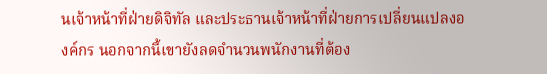นเจ้าหน้าที่ฝ่ายดิจิทัล และประธานเจ้าหน้าที่ฝ่ายการเปลี่ยนแปลงองค์กร นอกจากนี้เขายังลดจำนวนพนักงานที่ต้อง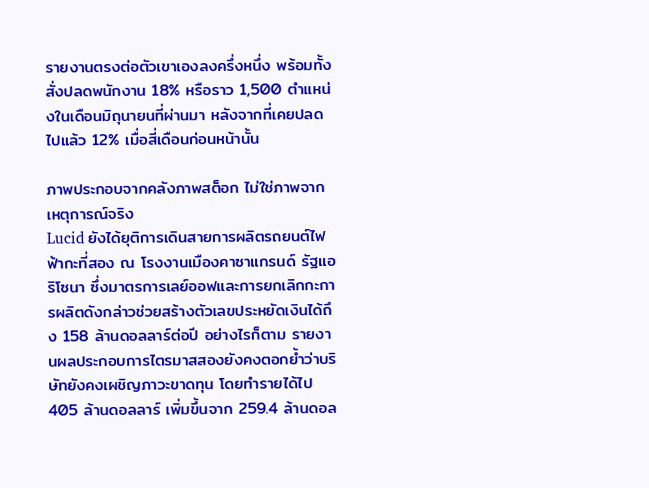รายงานตรงต่อตัวเขาเองลงครึ่งหนึ่ง พร้อมทั้งสั่งปลดพนักงาน 18% หรือราว 1,500 ตำแหน่งในเดือนมิถุนายนที่ผ่านมา หลังจากที่เคยปลดไปแล้ว 12% เมื่อสี่เดือนก่อนหน้านั้น

ภาพประกอบจากคลังภาพสต็อก ไม่ใช่ภาพจากเหตุการณ์จริง
Lucid ยังได้ยุติการเดินสายการผลิตรถยนต์ไฟฟ้ากะที่สอง ณ โรงงานเมืองคาซาแกรนด์ รัฐแอริโซนา ซึ่งมาตรการเลย์ออฟและการยกเลิกกะการผลิตดังกล่าวช่วยสร้างตัวเลขประหยัดเงินได้ถึง 158 ล้านดอลลาร์ต่อปี อย่างไรก็ตาม รายงานผลประกอบการไตรมาสสองยังคงตอกย้ำว่าบริษัทยังคงเผชิญภาวะขาดทุน โดยทำรายได้ไป 405 ล้านดอลลาร์ เพิ่มขึ้นจาก 259.4 ล้านดอล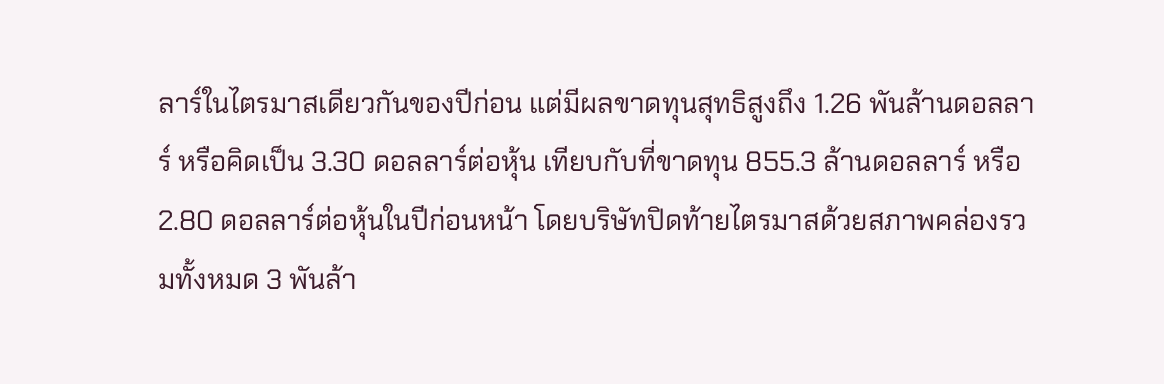ลาร์ในไตรมาสเดียวกันของปีก่อน แต่มีผลขาดทุนสุทธิสูงถึง 1.26 พันล้านดอลลาร์ หรือคิดเป็น 3.30 ดอลลาร์ต่อหุ้น เทียบกับที่ขาดทุน 855.3 ล้านดอลลาร์ หรือ 2.80 ดอลลาร์ต่อหุ้นในปีก่อนหน้า โดยบริษัทปิดท้ายไตรมาสด้วยสภาพคล่องรวมทั้งหมด 3 พันล้า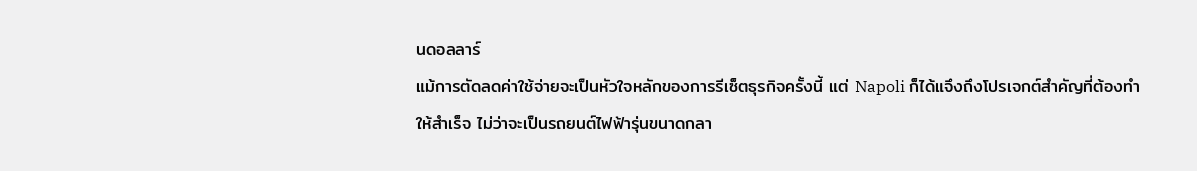นดอลลาร์
แม้การตัดลดค่าใช้จ่ายจะเป็นหัวใจหลักของการรีเซ็ตธุรกิจครั้งนี้ แต่ Napoli ก็ได้แจึงถึงโปรเจกต์สำคัญที่ต้องทำให้สำเร็จ ไม่ว่าจะเป็นรถยนต์ไฟฟ้ารุ่นขนาดกลา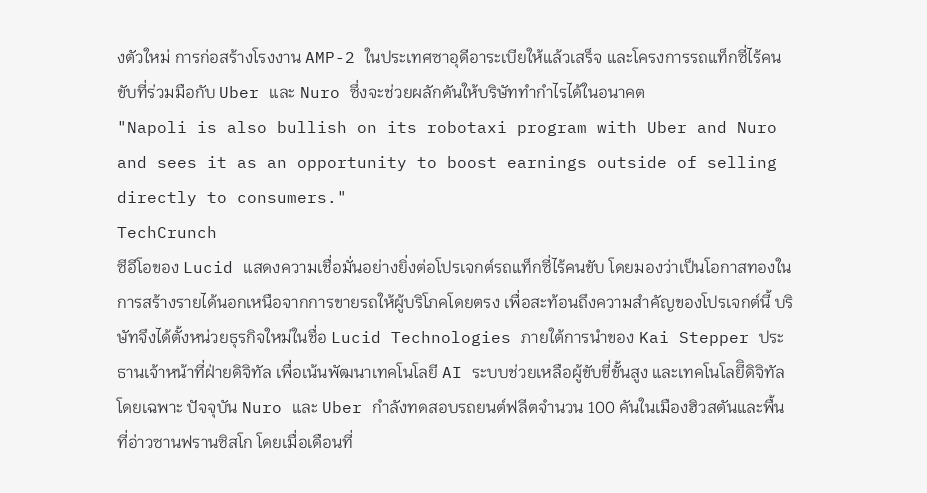งตัวใหม่ การก่อสร้างโรงงาน AMP-2 ในประเทศซาอุดีอาระเบียให้แล้วเสร็จ และโครงการรถแท็กซี่ไร้คนขับที่ร่วมมือกับ Uber และ Nuro ซึ่งจะช่วยผลักดันให้บริษัททำกำไรได้ในอนาคต
"Napoli is also bullish on its robotaxi program with Uber and Nuro and sees it as an opportunity to boost earnings outside of selling directly to consumers."
TechCrunch
ซีอีโอของ Lucid แสดงความเชื่อมั่นอย่างยิ่งต่อโปรเจกต์รถแท็กซี่ไร้คนขับ โดยมองว่าเป็นโอกาสทองในการสร้างรายได้นอกเหนือจากการขายรถให้ผู้บริโภคโดยตรง เพื่อสะท้อนถึงความสำคัญของโปรเจกต์นี้ บริษัทจึงได้ตั้งหน่วยธุรกิจใหม่ในชื่อ Lucid Technologies ภายใต้การนำของ Kai Stepper ประธานเจ้าหน้าที่ฝ่ายดิจิทัล เพื่อเน้นพัฒนาเทคโนโลยี AI ระบบช่วยเหลือผู้ขับขี่ขั้นสูง และเทคโนโลยีิดิจิทัลโดยเฉพาะ ปัจจุบัน Nuro และ Uber กำลังทดสอบรถยนต์ฟลีตจำนวน 100 คันในเมืองฮิวสตันและพื้นที่อ่าวซานฟรานซิสโก โดยเมื่อเดือนที่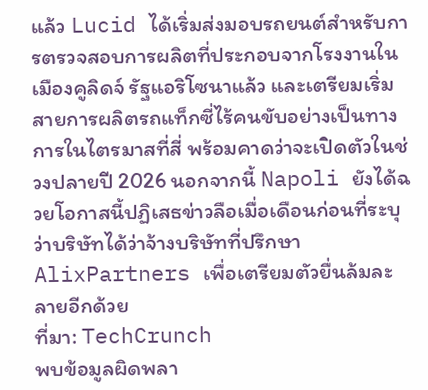แล้ว Lucid ได้เริ่มส่งมอบรถยนต์สำหรับการตรวจสอบการผลิตที่ประกอบจากโรงงานในเมืองคูลิดจ์ รัฐแอริโซนาแล้ว และเตรียมเริ่มสายการผลิตรถแท็กซี่ไร้คนขับอย่างเป็นทางการในไตรมาสที่สี่ พร้อมคาดว่าจะเปิดตัวในช่วงปลายปี 2026 นอกจากนี้ Napoli ยังได้ฉวยโอกาสนี้ปฏิเสธข่าวลือเมื่อเดือนก่อนที่ระบุว่าบริษัทได้ว่าจ้างบริษัทที่ปรึกษา AlixPartners เพื่อเตรียมตัวยื่นล้มละลายอีกด้วย
ที่มา: TechCrunch
พบข้อมูลผิดพลา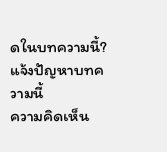ดในบทความนี้? แจ้งปัญหาบทความนี้
ความคิดเห็น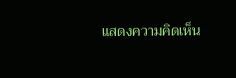แสดงความคิดเห็น